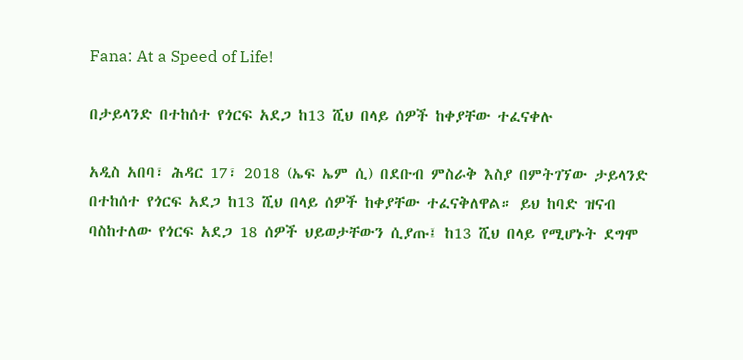Fana: At a Speed of Life!

በታይላንድ በተከሰተ የጎርፍ አደጋ ከ13 ሺህ በላይ ሰዎች ከቀያቸው ተፈናቀሉ

አዲስ አበባ፣ ሕዳር 17፣ 2018 (ኤፍ ኤም ሲ) በደቡብ ምስራቅ እስያ በምትገኘው ታይላንድ በተከሰተ የጎርፍ አደጋ ከ13 ሺህ በላይ ሰዎች ከቀያቸው ተፈናቅለዋል። ይህ ከባድ ዝናብ ባስከተለው የጎርፍ አደጋ 18 ሰዎች ህይወታቸውን ሲያጡ፤ ከ13 ሺህ በላይ የሚሆኑት ደግሞ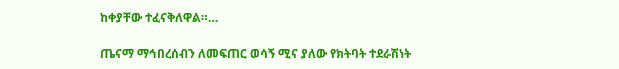ከቀያቸው ተፈናቅለዋል።…

ጤናማ ማኅበረሰብን ለመፍጠር ወሳኝ ሚና ያለው የክትባት ተደራሽነት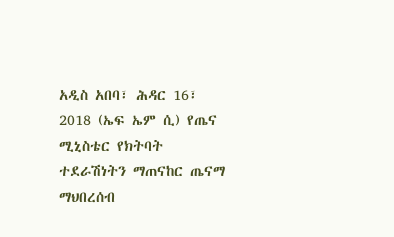አዲስ አበባ፣ ሕዳር 16፣ 2018 (ኤፍ ኤም ሲ) የጤና ሚኒስቴር የክትባት ተደራሽነትን ማጠናከር ጤናማ ማህበረሰብ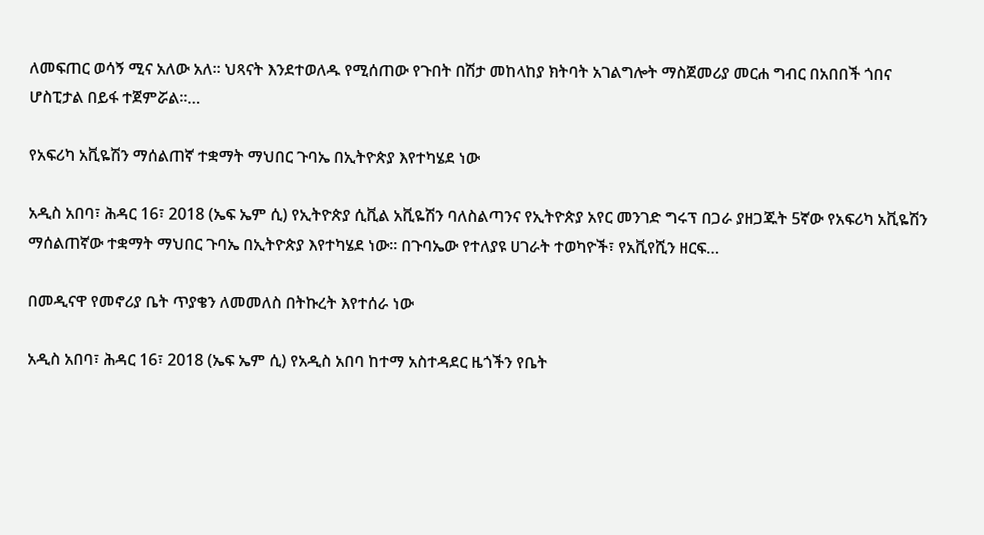ለመፍጠር ወሳኝ ሚና አለው አለ። ህጻናት እንደተወለዱ የሚሰጠው የጉበት በሽታ መከላከያ ክትባት አገልግሎት ማስጀመሪያ መርሐ ግብር በአበበች ጎበና ሆስፒታል በይፋ ተጀምሯል።…

የአፍሪካ አቪዬሽን ማሰልጠኛ ተቋማት ማህበር ጉባኤ በኢትዮጵያ እየተካሄደ ነው

አዲስ አበባ፣ ሕዳር 16፣ 2018 (ኤፍ ኤም ሲ) የኢትዮጵያ ሲቪል አቪዬሽን ባለስልጣንና የኢትዮጵያ አየር መንገድ ግሩፕ በጋራ ያዘጋጁት 5ኛው የአፍሪካ አቪዬሽን ማሰልጠኛው ተቋማት ማህበር ጉባኤ በኢትዮጵያ እየተካሄደ ነው። በጉባኤው የተለያዩ ሀገራት ተወካዮች፣ የአቪየሺን ዘርፍ…

በመዲናዋ የመኖሪያ ቤት ጥያቄን ለመመለስ በትኩረት እየተሰራ ነው

አዲስ አበባ፣ ሕዳር 16፣ 2018 (ኤፍ ኤም ሲ) የአዲስ አበባ ከተማ አስተዳደር ዜጎችን የቤት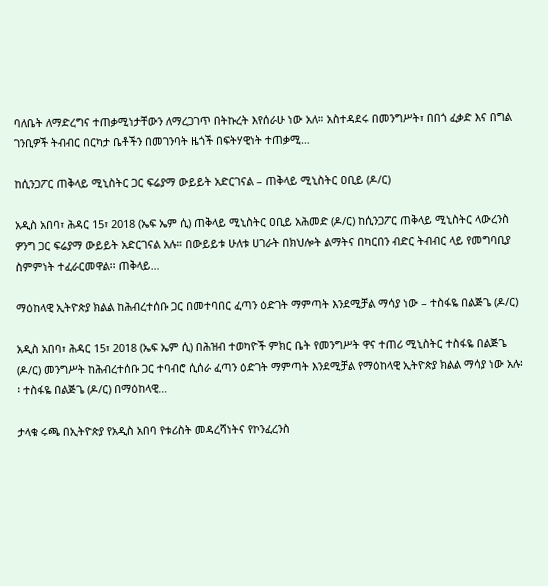ባለቤት ለማድረግና ተጠቃሚነታቸውን ለማረጋገጥ በትኩረት እየሰራሁ ነው አለ። አስተዳደሩ በመንግሥት፣ በበጎ ፈቃድ እና በግል ገንቢዎች ትብብር በርካታ ቤቶችን በመገንባት ዜጎች በፍትሃዊነት ተጠቃሚ…

ከሲንጋፖር ጠቅላይ ሚኒስትር ጋር ፍሬያማ ውይይት አድርገናል – ጠቅላይ ሚኒስትር ዐቢይ (ዶ/ር)

አዲስ አበባ፣ ሕዳር 15፣ 2018 (ኤፍ ኤም ሲ) ጠቅላይ ሚኒስትር ዐቢይ አሕመድ (ዶ/ር) ከሲንጋፖር ጠቅላይ ሚኒስትር ላውረንስ ዎንግ ጋር ፍሬያማ ውይይት አድርገናል አሉ። በውይይቱ ሁለቱ ሀገራት በክህሎት ልማትና በካርበን ብድር ትብብር ላይ የመግባቢያ ስምምነት ተፈራርመዋል፡፡ ጠቅላይ…

ማዕከላዊ ኢትዮጵያ ክልል ከሕብረተሰቡ ጋር በመተባበር ፈጣን ዕድገት ማምጣት እንደሚቻል ማሳያ ነው – ተስፋዬ በልጅጌ (ዶ/ር)

አዲስ አበባ፣ ሕዳር 15፣ 2018 (ኤፍ ኤም ሲ) በሕዝብ ተወካዮች ምክር ቤት የመንግሥት ዋና ተጠሪ ሚኒስትር ተስፋዬ በልጅጌ (ዶ/ር) መንግሥት ከሕብረተሰቡ ጋር ተባብሮ ሲሰራ ፈጣን ዕድገት ማምጣት እንደሚቻል የማዕከላዊ ኢትዮጵያ ክልል ማሳያ ነው አሉ፡፡ ተስፋዬ በልጅጌ (ዶ/ር) በማዕከላዊ…

ታላቁ ሩጫ በኢትዮጵያ የአዲስ አበባ የቱሪስት መዳረሻነትና የኮንፈረንስ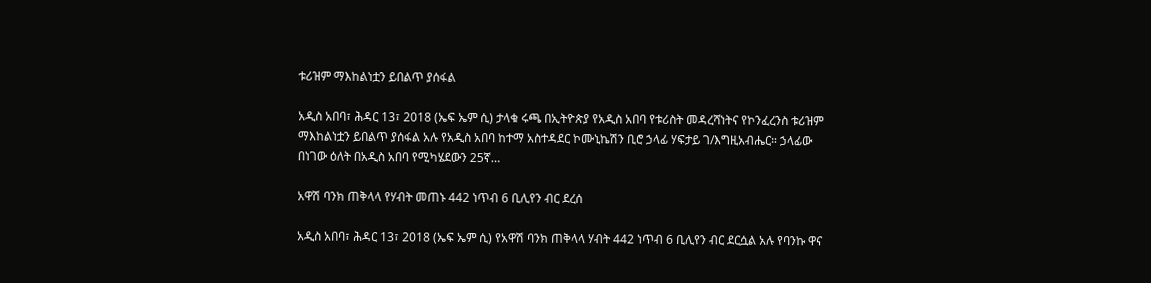ቱሪዝም ማእከልነቷን ይበልጥ ያሰፋል

አዲስ አበባ፣ ሕዳር 13፣ 2018 (ኤፍ ኤም ሲ) ታላቁ ሩጫ በኢትዮጵያ የአዲስ አበባ የቱሪስት መዳረሻነትና የኮንፈረንስ ቱሪዝም ማእከልነቷን ይበልጥ ያሰፋል አሉ የአዲስ አበባ ከተማ አስተዳደር ኮሙኒኬሽን ቢሮ ኃላፊ ሃፍታይ ገ/እግዚአብሔር። ኃላፊው በነገው ዕለት በአዲስ አበባ የሚካሄደውን 25ኛ…

አዋሽ ባንክ ጠቅላላ የሃብት መጠኑ 442 ነጥብ 6 ቢሊየን ብር ደረሰ

አዲስ አበባ፣ ሕዳር 13፣ 2018 (ኤፍ ኤም ሲ) የአዋሽ ባንክ ጠቅላላ ሃብት 442 ነጥብ 6 ቢሊየን ብር ደርሷል አሉ የባንኩ ዋና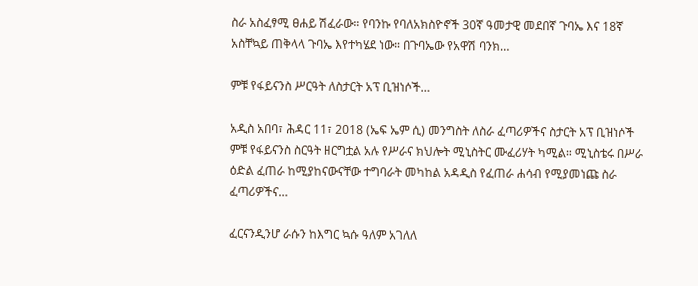ስራ አስፈፃሚ ፀሐይ ሽፈራው። የባንኩ የባለአክስዮኖች 30ኛ ዓመታዊ መደበኛ ጉባኤ እና 18ኛ አስቸኳይ ጠቅላላ ጉባኤ እየተካሄደ ነው። በጉባኤው የአዋሽ ባንክ…

ምቹ የፋይናንስ ሥርዓት ለስታርት አፕ ቢዝነሶች…

አዲስ አበባ፣ ሕዳር 11፣ 2018 (ኤፍ ኤም ሲ) መንግስት ለስራ ፈጣሪዎችና ስታርት አፕ ቢዝነሶች ምቹ የፋይናንስ ስርዓት ዘርግቷል አሉ የሥራና ክህሎት ሚኒስትር ሙፈሪሃት ካሚል። ሚኒስቴሩ በሥራ ዕድል ፈጠራ ከሚያከናውናቸው ተግባራት መካከል አዳዲስ የፈጠራ ሐሳብ የሚያመነጩ ስራ ፈጣሪዎችና…

ፈርናንዲንሆ ራሱን ከእግር ኳሱ ዓለም አገለለ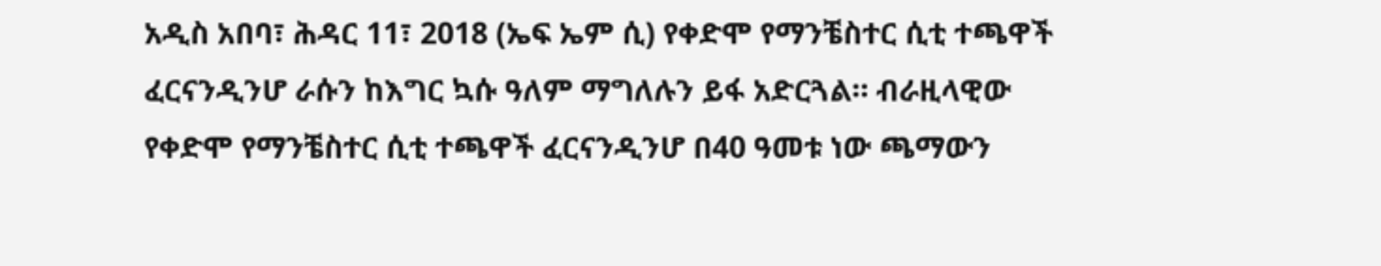አዲስ አበባ፣ ሕዳር 11፣ 2018 (ኤፍ ኤም ሲ) የቀድሞ የማንቼስተር ሲቲ ተጫዋች ፈርናንዲንሆ ራሱን ከእግር ኳሱ ዓለም ማግለሉን ይፋ አድርጓል። ብራዚላዊው የቀድሞ የማንቼስተር ሲቲ ተጫዋች ፈርናንዲንሆ በ40 ዓመቱ ነው ጫማውን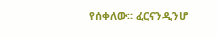የሰቀለው። ፈርናንዲንሆ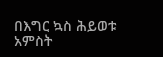በእግር ኳስ ሕይወቱ አምስት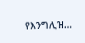የእንግሊዝ…